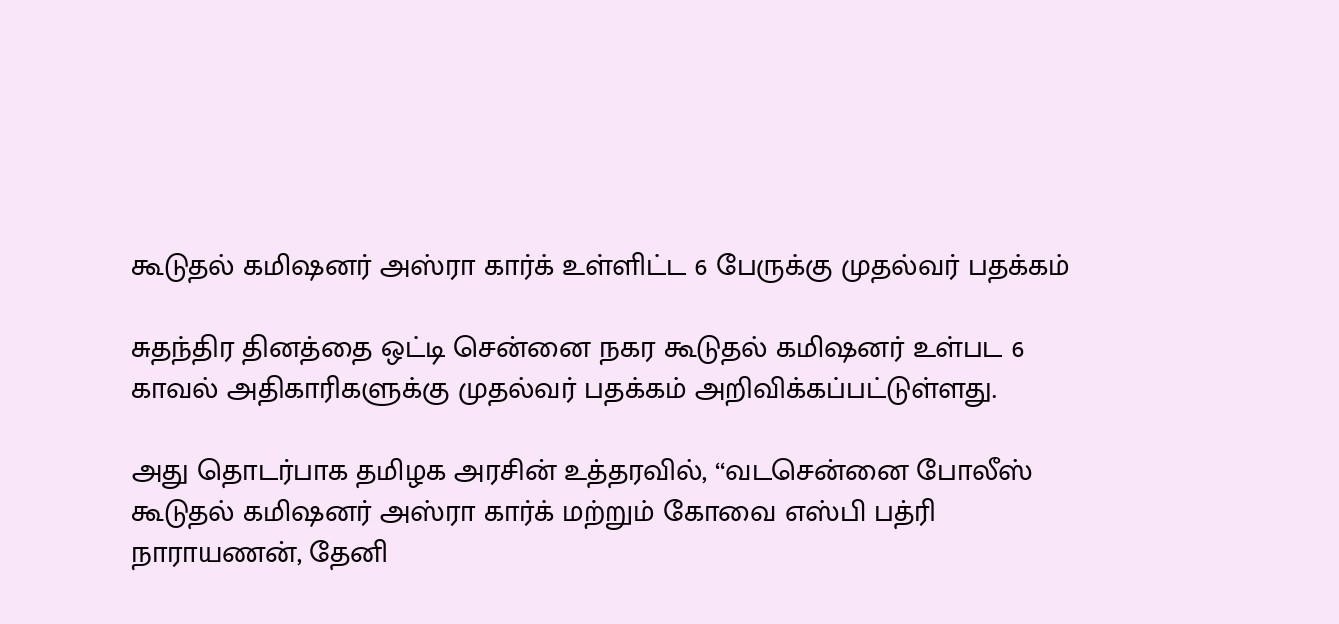கூடுதல் கமிஷனர் அஸ்ரா கார்க் உள்ளிட்ட 6 பேருக்கு முதல்வர் பதக்கம்

சுதந்திர தினத்தை ஒட்டி சென்னை நகர கூடுதல் கமிஷனர் உள்பட 6 காவல் அதிகாரிகளுக்கு முதல்வர் பதக்கம் அறிவிக்கப்பட்டுள்ளது.

அது தொடர்பாக தமிழக அரசின் உத்தரவில், ‘‘வடசென்னை போலீஸ் கூடுதல் கமிஷனர் அஸ்ரா கார்க் மற்றும் கோவை எஸ்பி பத்ரி நாராயணன், தேனி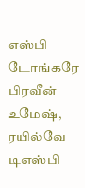எஸ்பி டோங்கரே பிரவீன் உமேஷ், ரயில்வே டிஎஸ்பி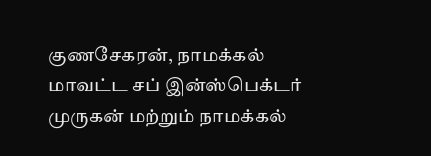குணசேகரன், நாமக்கல் மாவட்ட சப் இன்ஸ்பெக்டர் முருகன் மற்றும் நாமக்கல்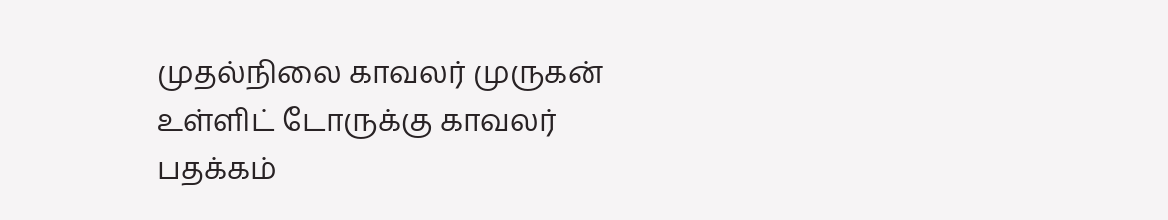முதல்நிலை காவலர் முருகன் உள்ளிட் டோருக்கு காவலர் பதக்கம்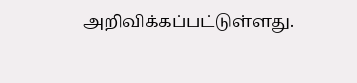அறிவிக்கப்பட்டுள்ளது.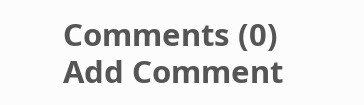Comments (0)
Add Comment